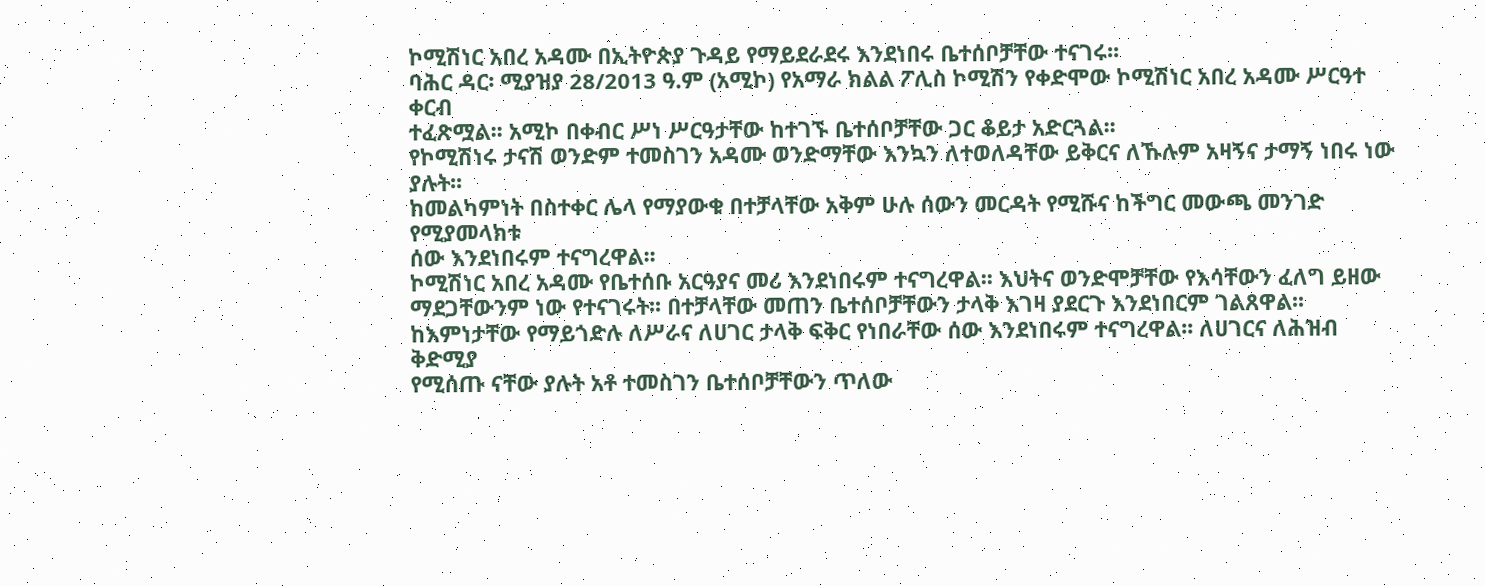ኮሚሽነር አበረ አዳሙ በኢትዮጵያ ጉዳይ የማይደራደሩ እንደነበሩ ቤተሰቦቻቸው ተናገሩ፡፡
ባሕር ዳር፡ ሚያዝያ 28/2013 ዓ.ም (አሚኮ) የአማራ ክልል ፖሊስ ኮሚሽን የቀድሞው ኮሚሽነር አበረ አዳሙ ሥርዓተ ቀርብ
ተፈጽሟል፡፡ አሚኮ በቀብር ሥነ ሥርዓታቸው ከተገኙ ቤተሰቦቻቸው ጋር ቆይታ አድርጓል፡፡
የኮሚሽነሩ ታናሽ ወንድም ተመስገን አዳሙ ወንድማቸው እንኳን ለተወለዳቸው ይቅርና ለኹሉም አዛኝና ታማኝ ነበሩ ነው ያሉት፡፡
ከመልካምነት በስተቀር ሌላ የማያውቁ በተቻላቸው አቅም ሁሉ ሰውን መርዳት የሚሹና ከችግር መውጫ መንገድ የሚያመላክቱ
ሰው እንደነበሩም ተናግረዋል፡፡
ኮሚሽነር አበረ አዳሙ የቤተሰቡ አርዓያና መሪ እንደነበሩም ተናግረዋል፡፡ እህትና ወንድሞቻቸው የእሳቸውን ፈለግ ይዘው
ማደጋቸውንም ነው የተናገሩት፡፡ በተቻላቸው መጠን ቤተሰቦቻቸውን ታላቅ እገዛ ያደርጉ እንደነበርም ገልጸዋል፡፡
ከእምነታቸው የማይጎድሉ ለሥራና ለሀገር ታላቅ ፍቅር የነበራቸው ሰው እንደነበሩም ተናግረዋል፡፡ ለሀገርና ለሕዝብ ቅድሚያ
የሚሰጡ ናቸው ያሉት አቶ ተመስገን ቤተሰቦቻቸውን ጥለው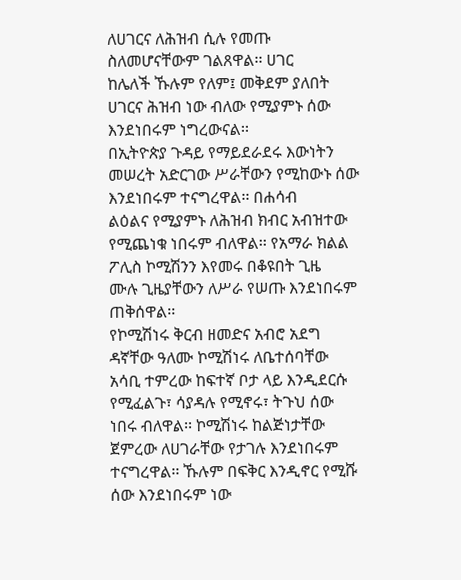ለሀገርና ለሕዝብ ሲሉ የመጡ ስለመሆናቸውም ገልጸዋል፡፡ ሀገር
ከሌለች ኹሉም የለም፤ መቅደም ያለበት ሀገርና ሕዝብ ነው ብለው የሚያምኑ ሰው እንደነበሩም ነግረውናል፡፡
በኢትዮጵያ ጉዳይ የማይደራደሩ እውነትን መሠረት አድርገው ሥራቸውን የሚከውኑ ሰው እንደነበሩም ተናግረዋል፡፡ በሐሳብ
ልዕልና የሚያምኑ ለሕዝብ ክብር አብዝተው የሚጨነቁ ነበሩም ብለዋል፡፡ የአማራ ክልል ፖሊስ ኮሚሽንን እየመሩ በቆዩበት ጊዜ
ሙሉ ጊዜያቸውን ለሥራ የሠጡ እንደነበሩም ጠቅሰዋል፡፡
የኮሚሽነሩ ቅርብ ዘመድና አብሮ አደግ ዳኛቸው ዓለሙ ኮሚሽነሩ ለቤተሰባቸው አሳቢ ተምረው ከፍተኛ ቦታ ላይ እንዲደርሱ
የሚፈልጉ፣ ሳያዳሉ የሚኖሩ፣ ትጉህ ሰው ነበሩ ብለዋል፡፡ ኮሚሽነሩ ከልጅነታቸው ጀምረው ለሀገራቸው የታገሉ እንደነበሩም
ተናግረዋል፡፡ ኹሉም በፍቅር እንዲኖር የሚሹ ሰው እንደነበሩም ነው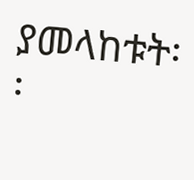ያመላከቱት፡፡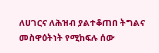ለሀገርና ለሕዝብ ያልተቆጠበ ትግልና
መስዋዕትነት የሚከፍሉ ሰው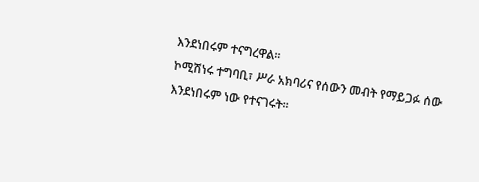እንደነበሩም ተናግረዋል፡፡
ኮሚሽነሩ ተግባቢ፣ ሥራ አክባሪና የሰውን መብት የማይጋፉ ሰው እንደነበሩም ነው የተናገሩት፡፡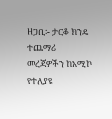ዘጋቢ፡- ታርቆ ክንዴ
ተጨማሪ መረጃዎችን ከአሚኮ የተለያዩ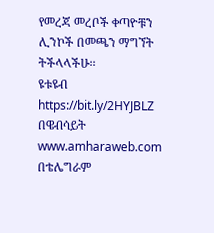የመረጃ መረቦች ቀጣዮቹን ሊንኮች በመጫን ማግኘት ትችላላችሁ፡፡
ዩቱዩብ https://bit.ly/2HYJBLZ
በዌብሳይት www.amharaweb.com
በቴሌግራም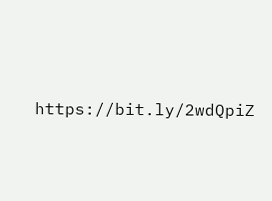https://bit.ly/2wdQpiZ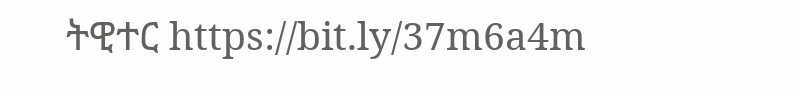ትዊተር https://bit.ly/37m6a4m